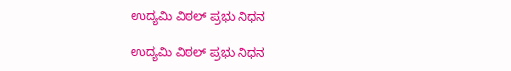ಉದ್ಯಮಿ ವಿಠಲ್ ಪ್ರಭು ನಿಧನ

ಉದ್ಯಮಿ ವಿಠಲ್ ಪ್ರಭು ನಿಧನ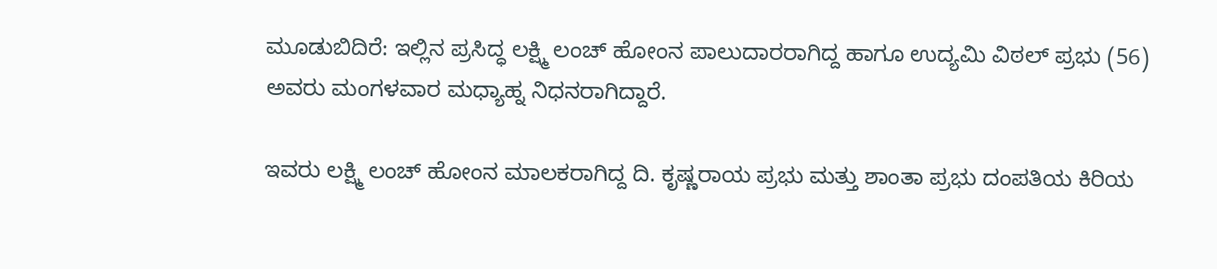ಮೂಡುಬಿದಿರೆ: ಇಲ್ಲಿನ ಪ್ರಸಿದ್ಧ ಲಕ್ಷ್ಮಿ ಲಂಚ್ ಹೋಂನ ಪಾಲುದಾರರಾಗಿದ್ದ ಹಾಗೂ ಉದ್ಯಮಿ ವಿಠಲ್ ಪ್ರಭು (56) ಅವರು ಮಂಗಳವಾರ ಮಧ್ಯಾಹ್ನ ನಿಧನರಾಗಿದ್ದಾರೆ.

ಇವರು ಲಕ್ಷ್ಮಿ ಲಂಚ್ ಹೋಂನ ಮಾಲಕರಾಗಿದ್ದ ದಿ. ಕೃಷ್ಣರಾಯ ಪ್ರಭು ಮತ್ತು ಶಾಂತಾ ಪ್ರಭು ದಂಪತಿಯ ಕಿರಿಯ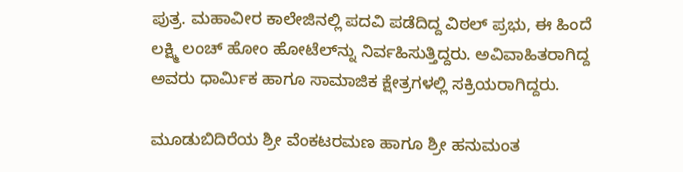ಪುತ್ರ. ಮಹಾವೀರ ಕಾಲೇಜಿನಲ್ಲಿ ಪದವಿ ಪಡೆದಿದ್ದ ವಿಠಲ್ ಪ್ರಭು, ಈ ಹಿಂದೆ ಲಕ್ಷ್ಮಿ ಲಂಚ್ ಹೋಂ ಹೋಟೆಲ್‌ನ್ನು ನಿರ್ವಹಿಸುತ್ತಿದ್ದರು. ಅವಿವಾಹಿತರಾಗಿದ್ದ ಅವರು ಧಾರ್ಮಿಕ ಹಾಗೂ ಸಾಮಾಜಿಕ ಕ್ಷೇತ್ರಗಳಲ್ಲಿ ಸಕ್ರಿಯರಾಗಿದ್ದರು.

ಮೂಡುಬಿದಿರೆಯ ಶ್ರೀ ವೆಂಕಟರಮಣ ಹಾಗೂ ಶ್ರೀ ಹನುಮಂತ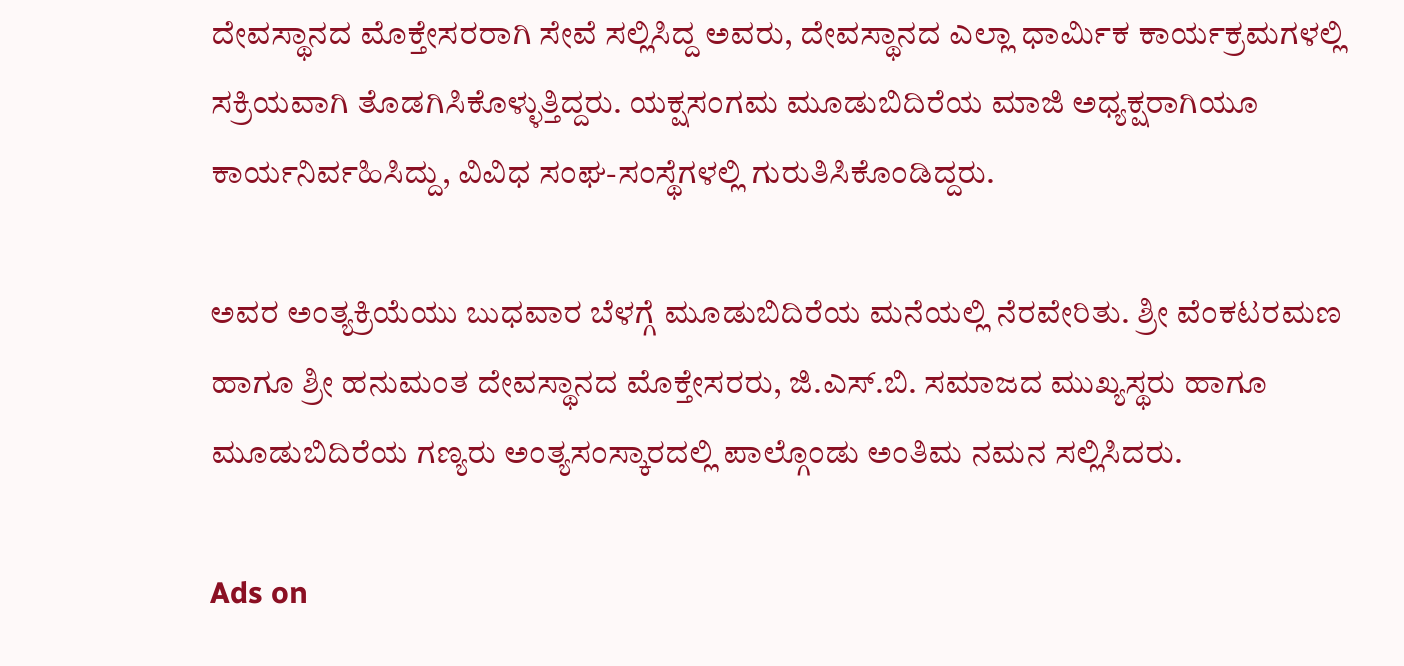ದೇವಸ್ಥಾನದ ಮೊಕ್ತೇಸರರಾಗಿ ಸೇವೆ ಸಲ್ಲಿಸಿದ್ದ ಅವರು, ದೇವಸ್ಥಾನದ ಎಲ್ಲಾ ಧಾರ್ಮಿಕ ಕಾರ್ಯಕ್ರಮಗಳಲ್ಲಿ ಸಕ್ರಿಯವಾಗಿ ತೊಡಗಿಸಿಕೊಳ್ಳುತ್ತಿದ್ದರು. ಯಕ್ಷಸಂಗಮ ಮೂಡುಬಿದಿರೆಯ ಮಾಜಿ ಅಧ್ಯಕ್ಷರಾಗಿಯೂ ಕಾರ್ಯನಿರ್ವಹಿಸಿದ್ದು, ವಿವಿಧ ಸಂಘ-ಸಂಸ್ಥೆಗಳಲ್ಲಿ ಗುರುತಿಸಿಕೊಂಡಿದ್ದರು.

ಅವರ ಅಂತ್ಯಕ್ರಿಯೆಯು ಬುಧವಾರ ಬೆಳಗ್ಗೆ ಮೂಡುಬಿದಿರೆಯ ಮನೆಯಲ್ಲಿ ನೆರವೇರಿತು. ಶ್ರೀ ವೆಂಕಟರಮಣ ಹಾಗೂ ಶ್ರೀ ಹನುಮಂತ ದೇವಸ್ಥಾನದ ಮೊಕ್ತೇಸರರು, ಜಿ.ಎಸ್.ಬಿ. ಸಮಾಜದ ಮುಖ್ಯಸ್ಥರು ಹಾಗೂ ಮೂಡುಬಿದಿರೆಯ ಗಣ್ಯರು ಅಂತ್ಯಸಂಸ್ಕಾರದಲ್ಲಿ ಪಾಲ್ಗೊಂಡು ಅಂತಿಮ ನಮನ ಸಲ್ಲಿಸಿದರು.

Ads on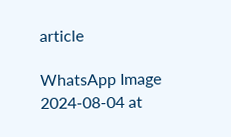article

WhatsApp Image 2024-08-04 at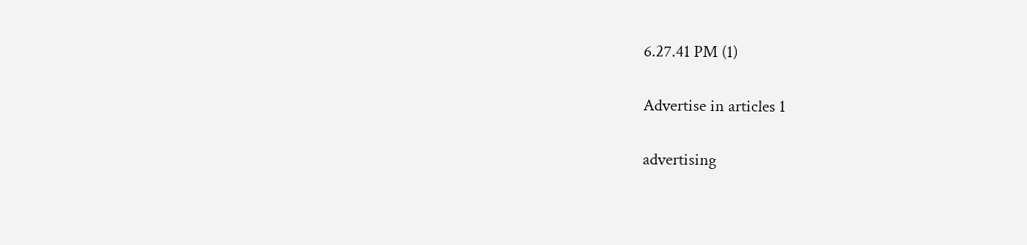6.27.41 PM (1)

Advertise in articles 1

advertising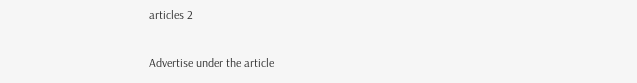articles 2

Advertise under the article